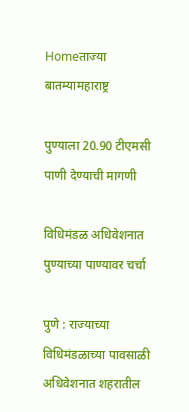Homeताज्या बातम्यामहाराष्ट्र

पुण्याला 20.90 टीएमसी पाणी देण्याची मागणी

विधिमंडळ अधिवेशनात पुण्याच्या पाण्यावर चर्चा

पुणे : राज्याच्या विधिमंडळाच्या पावसाळी अधिवेशनात शहरातील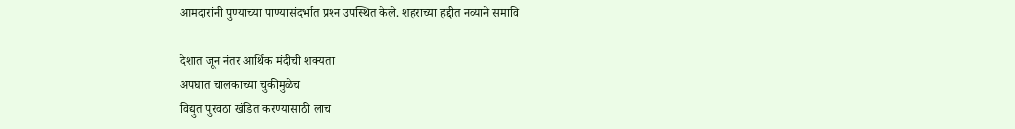आमदारांनी पुण्याच्या पाण्यासंदर्भात प्रश्‍न उपस्थित केले. शहराच्या हद्दीत नव्याने समावि

देशात जून नंतर आर्थिक मंदीची शक्यता
अपघात चालकाच्या चुकीमुळेच
विद्युत पुरवठा खंडित करण्यासाठी लाच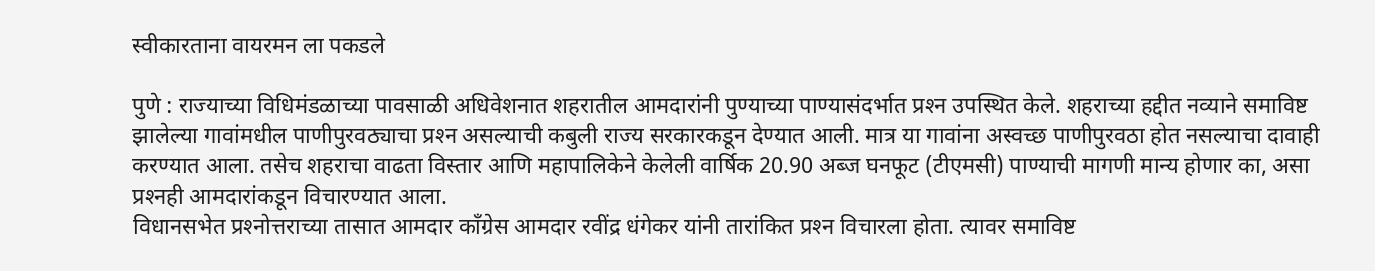स्वीकारताना वायरमन ला पकडले

पुणे : राज्याच्या विधिमंडळाच्या पावसाळी अधिवेशनात शहरातील आमदारांनी पुण्याच्या पाण्यासंदर्भात प्रश्‍न उपस्थित केले. शहराच्या हद्दीत नव्याने समाविष्ट झालेल्या गावांमधील पाणीपुरवठ्याचा प्रश्‍न असल्याची कबुली राज्य सरकारकडून देण्यात आली. मात्र या गावांना अस्वच्छ पाणीपुरवठा होत नसल्याचा दावाही करण्यात आला. तसेच शहराचा वाढता विस्तार आणि महापालिकेने केलेली वार्षिक 20.90 अब्ज घनफूट (टीएमसी) पाण्याची मागणी मान्य होणार का, असा प्रश्‍नही आमदारांकडून विचारण्यात आला.
विधानसभेत प्रश्‍नोत्तराच्या तासात आमदार काँग्रेस आमदार रवींद्र धंगेकर यांनी तारांकित प्रश्‍न विचारला होता. त्यावर समाविष्ट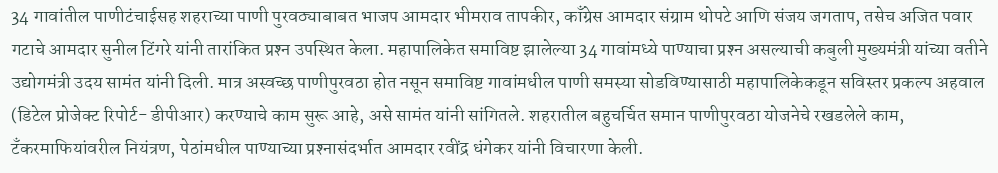34 गावांतील पाणीटंचाईसह शहराच्या पाणी पुरवठ्याबाबत भाजप आमदार भीमराव तापकीर, काँग्रेस आमदार संग्राम थोपटे आणि संजय जगताप, तसेच अजित पवार गटाचे आमदार सुनील टिंगरे यांनी तारांकित प्रश्‍न उपस्थित केला. महापालिकेत समाविष्ट झालेल्या 34 गावांमध्ये पाण्याचा प्रश्‍न असल्याची कबुली मुख्यमंत्री यांच्या वतीने उद्योगमंत्री उदय सामंत यांनी दिली. मात्र अस्वच्छ पाणीपुरवठा होत नसून समाविष्ट गावांमधील पाणी समस्या सोडविण्यासाठी महापालिकेकडून सविस्तर प्रकल्प अहवाल (डिटेल प्रोजेक्ट रिपोर्ट- डीपीआर) करण्याचे काम सुरू आहे, असे सामंत यांनी सांगितले. शहरातील बहुचर्चित समान पाणीपुरवठा योजनेचे रखडलेले काम, टँकरमाफियांवरील नियंत्रण, पेठांमधील पाण्याच्या प्रश्‍नासंदर्भात आमदार रवींद्र धंगेकर यांनी विचारणा केली.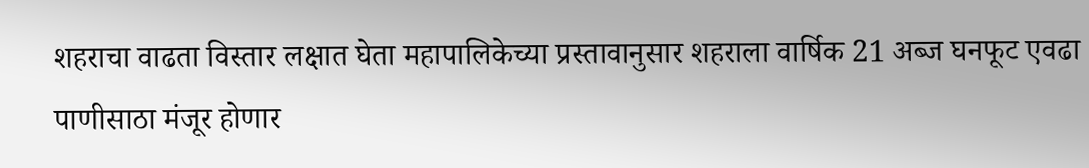शहराचा वाढता विस्तार लक्षात घेता महापालिकेच्या प्रस्तावानुसार शहराला वार्षिक 21 अब्ज घनफूट एवढा पाणीसाठा मंजूर होणार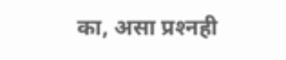का, असा प्रश्‍नही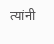त्यांनी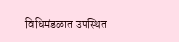विधिमंडळात उपस्थित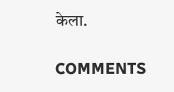केला.

COMMENTS